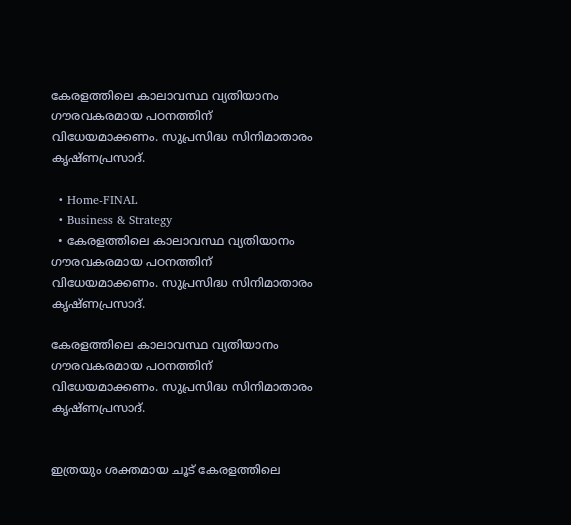കേരളത്തിലെ കാലാവസ്ഥ വ്യതിയാനം ഗൗരവകരമായ പഠനത്തിന് വിധേയമാക്കണം. സുപ്രസിദ്ധ സിനിമാതാരം കൃഷ്ണപ്രസാദ്.

  • Home-FINAL
  • Business & Strategy
  • കേരളത്തിലെ കാലാവസ്ഥ വ്യതിയാനം ഗൗരവകരമായ പഠനത്തിന് വിധേയമാക്കണം. സുപ്രസിദ്ധ സിനിമാതാരം കൃഷ്ണപ്രസാദ്.

കേരളത്തിലെ കാലാവസ്ഥ വ്യതിയാനം ഗൗരവകരമായ പഠനത്തിന് വിധേയമാക്കണം. സുപ്രസിദ്ധ സിനിമാതാരം കൃഷ്ണപ്രസാദ്.


ഇത്രയും ശക്തമായ ചൂട് കേരളത്തിലെ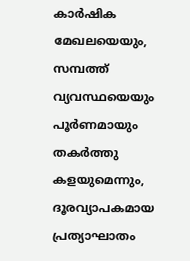കാർഷിക മേഖലയെയും, സമ്പത്ത് വ്യവസ്ഥയെയും പൂർണമായും തകർത്തു കളയുമെന്നും, ദൂരവ്യാപകമായ പ്രത്യാഘാതം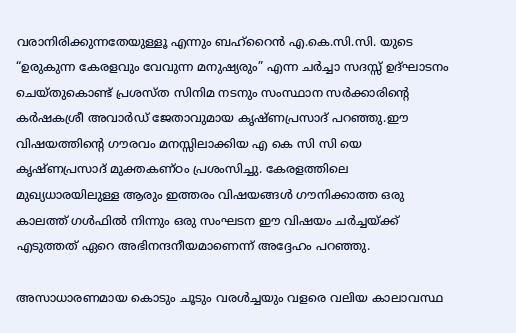വരാനിരിക്കുന്നതേയുള്ളൂ എന്നും ബഹ്റൈൻ എ.കെ.സി.സി. യുടെ “ഉരുകുന്ന കേരളവും വേവുന്ന മനുഷ്യരും” എന്ന ചർച്ചാ സദസ്സ് ഉദ്ഘാടനം ചെയ്തുകൊണ്ട് പ്രശസ്ത സിനിമ നടനും സംസ്ഥാന സർക്കാരിന്റെ കർഷകശ്രീ അവാർഡ് ജേതാവുമായ കൃഷ്ണപ്രസാദ് പറഞ്ഞു.ഈ വിഷയത്തിന്റെ ഗൗരവം മനസ്സിലാക്കിയ എ കെ സി സി യെ കൃഷ്ണപ്രസാദ് മുക്തകണ്ഠം പ്രശംസിച്ചു. കേരളത്തിലെ മുഖ്യധാരയിലുള്ള ആരും ഇത്തരം വിഷയങ്ങൾ ഗൗനിക്കാത്ത ഒരു കാലത്ത് ഗൾഫിൽ നിന്നും ഒരു സംഘടന ഈ വിഷയം ചർച്ചയ്ക്ക് എടുത്തത് ഏറെ അഭിനന്ദനീയമാണെന്ന് അദ്ദേഹം പറഞ്ഞു.

അസാധാരണമായ കൊടും ചൂടും വരൾച്ചയും വളരെ വലിയ കാലാവസ്ഥ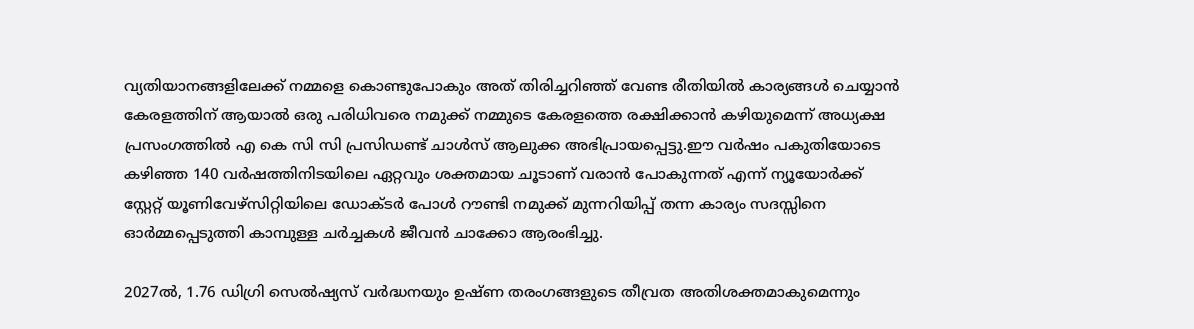വ്യതിയാനങ്ങളിലേക്ക് നമ്മളെ കൊണ്ടുപോകും അത് തിരിച്ചറിഞ്ഞ് വേണ്ട രീതിയിൽ കാര്യങ്ങൾ ചെയ്യാൻ കേരളത്തിന് ആയാൽ ഒരു പരിധിവരെ നമുക്ക് നമ്മുടെ കേരളത്തെ രക്ഷിക്കാൻ കഴിയുമെന്ന് അധ്യക്ഷ പ്രസംഗത്തിൽ എ കെ സി സി പ്രസിഡണ്ട് ചാൾസ് ആലുക്ക അഭിപ്രായപ്പെട്ടു.ഈ വർഷം പകുതിയോടെ കഴിഞ്ഞ 140 വർഷത്തിനിടയിലെ ഏറ്റവും ശക്തമായ ചൂടാണ് വരാൻ പോകുന്നത് എന്ന് ന്യൂയോർക്ക് സ്റ്റേറ്റ് യൂണിവേഴ്സിറ്റിയിലെ ഡോക്ടർ പോൾ റൗണ്ടി നമുക്ക് മുന്നറിയിപ്പ് തന്ന കാര്യം സദസ്സിനെ ഓർമ്മപ്പെടുത്തി കാമ്പുള്ള ചർച്ചകൾ ജീവൻ ചാക്കോ ആരംഭിച്ചു.

2027ൽ, 1.76 ഡിഗ്രി സെൽഷ്യസ് വർദ്ധനയും ഉഷ്ണ തരംഗങ്ങളുടെ തീവ്രത അതിശക്തമാകുമെന്നും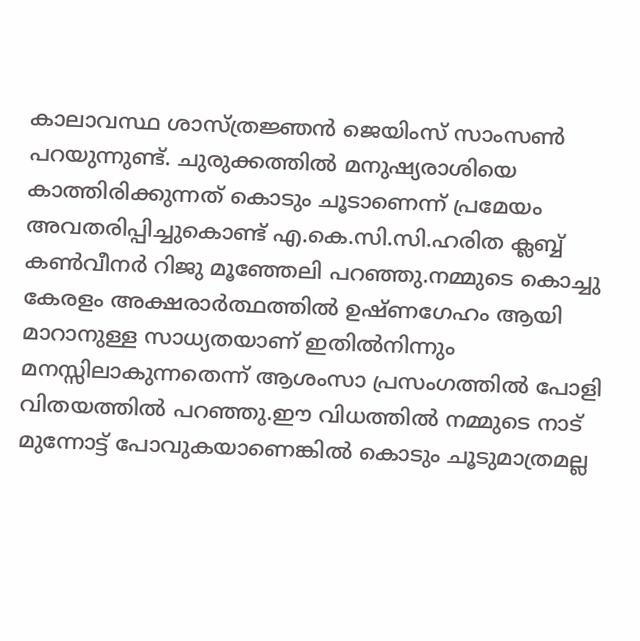കാലാവസ്ഥ ശാസ്ത്രജ്ഞൻ ജെയിംസ് സാംസൺ പറയുന്നുണ്ട്. ചുരുക്കത്തിൽ മനുഷ്യരാശിയെ കാത്തിരിക്കുന്നത് കൊടും ചൂടാണെന്ന് പ്രമേയം അവതരിപ്പിച്ചുകൊണ്ട് എ.കെ.സി.സി.ഹരിത ക്ലബ്ബ് കൺവീനർ റിജു മൂഞ്ഞേലി പറഞ്ഞു.നമ്മുടെ കൊച്ചു കേരളം അക്ഷരാർത്ഥത്തിൽ ഉഷ്ണഗേഹം ആയി മാറാനുള്ള സാധ്യതയാണ് ഇതിൽനിന്നും മനസ്സിലാകുന്നതെന്ന് ആശംസാ പ്രസംഗത്തിൽ പോളി വിതയത്തിൽ പറഞ്ഞു.ഈ വിധത്തിൽ നമ്മുടെ നാട് മുന്നോട്ട് പോവുകയാണെങ്കിൽ കൊടും ചൂടുമാത്രമല്ല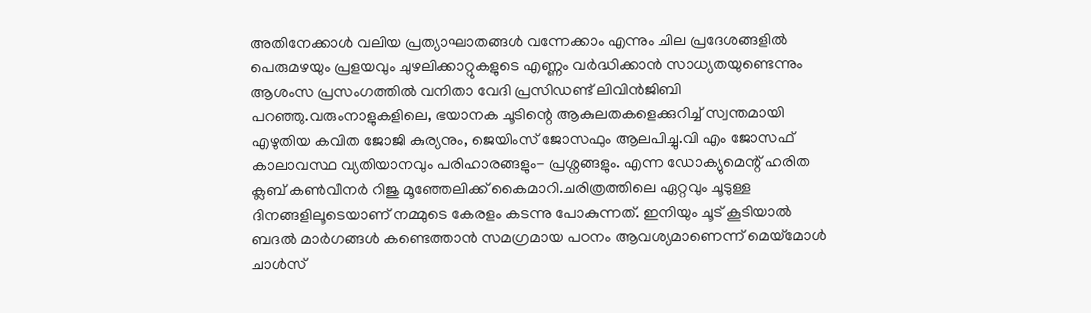അതിനേക്കാൾ വലിയ പ്രത്യാഘാതങ്ങൾ വന്നേക്കാം എന്നും ചില പ്രദേശങ്ങളിൽ പെരുമഴയും പ്രളയവും ചുഴലിക്കാറ്റുകളുടെ എണ്ണം വർദ്ധിക്കാൻ സാധ്യതയുണ്ടെന്നും ആശംസ പ്രസംഗത്തിൽ വനിതാ വേദി പ്രസിഡണ്ട് ലിവിൻജിബി പറഞ്ഞു.വരുംനാളുകളിലെ, ഭയാനക ചൂടിന്റെ ആകുലതകളെക്കുറിച്ച് സ്വന്തമായി എഴുതിയ കവിത ജോജി കുര്യനും, ജെയിംസ് ജോസഫും ആലപിച്ചു.വി എം ജോസഫ് കാലാവസ്ഥ വ്യതിയാനവും പരിഹാരങ്ങളും- പ്രശ്നങ്ങളും. എന്ന ഡോക്യുമെന്റ് ഹരിത ക്ലബ് കൺവീനർ റിജു മൂഞ്ഞേലിക്ക് കൈമാറി.ചരിത്രത്തിലെ ഏറ്റവും ചൂടുള്ള ദിനങ്ങളിലൂടെയാണ് നമ്മുടെ കേരളം കടന്നു പോകുന്നത്. ഇനിയും ചൂട് കൂടിയാൽ ബദൽ മാർഗങ്ങൾ കണ്ടെത്താൻ സമഗ്രമായ പഠനം ആവശ്യമാണെന്ന് മെയ്മോൾ ചാൾസ്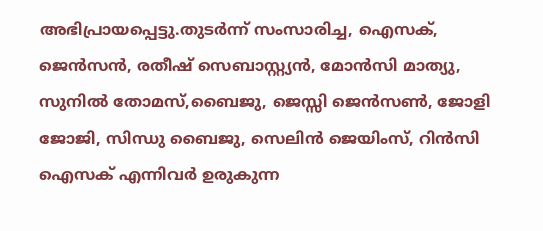അഭിപ്രായപ്പെട്ടു.തുടർന്ന് സംസാരിച്ച, ഐസക്, ജെൻസൻ, രതീഷ് സെബാസ്റ്റ്യൻ, മോൻസി മാത്യു, സുനിൽ തോമസ്,ബൈജു, ജെസ്സി ജെൻസൺ, ജോളി ജോജി, സിന്ധു ബൈജു, സെലിൻ ജെയിംസ്, റിൻസി ഐസക് എന്നിവർ ഉരുകുന്ന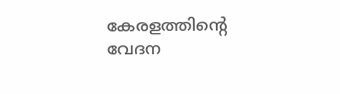കേരളത്തിന്റെ വേദന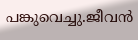പങ്കുവെച്ചു.ജീവൻ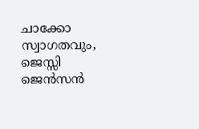ചാക്കോ സ്വാഗതവും, ജെസ്സി ജെൻസൻ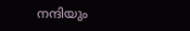നന്ദിയും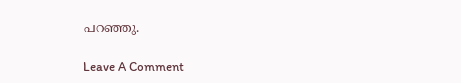പറഞ്ഞു.

Leave A Comment